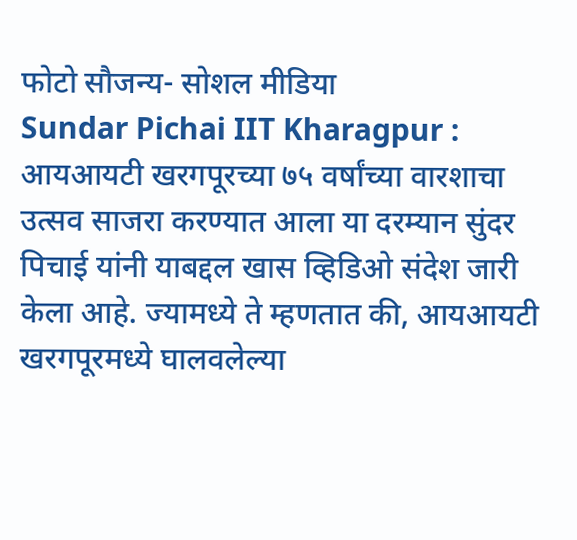फोटो सौजन्य- सोशल मीडिया
Sundar Pichai IIT Kharagpur : आयआयटी खरगपूरच्या ७५ वर्षांच्या वारशाचा उत्सव साजरा करण्यात आला या दरम्यान सुंदर पिचाई यांनी याबद्दल खास व्हिडिओ संदेश जारी केला आहे. ज्यामध्ये ते म्हणतात की, आयआयटी खरगपूरमध्ये घालवलेल्या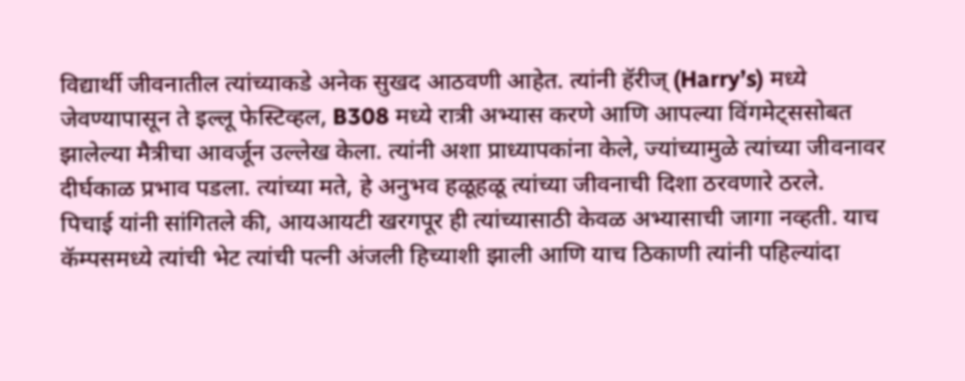विद्यार्थी जीवनातील त्यांच्याकडे अनेक सुखद आठवणी आहेत. त्यांनी हॅरीज् (Harry’s) मध्ये जेवण्यापासून ते इल्लू फेस्टिव्हल, B308 मध्ये रात्री अभ्यास करणे आणि आपल्या विंगमेट्ससोबत झालेल्या मैत्रीचा आवर्जून उल्लेख केला. त्यांनी अशा प्राध्यापकांना केले, ज्यांच्यामुळे त्यांच्या जीवनावर दीर्घकाळ प्रभाव पडला. त्यांच्या मते, हे अनुभव हळूहळू त्यांच्या जीवनाची दिशा ठरवणारे ठरले.
पिचाई यांनी सांगितले की, आयआयटी खरगपूर ही त्यांच्यासाठी केवळ अभ्यासाची जागा नव्हती. याच कॅम्पसमध्ये त्यांची भेट त्यांची पत्नी अंजली हिच्याशी झाली आणि याच ठिकाणी त्यांनी पहिल्यांदा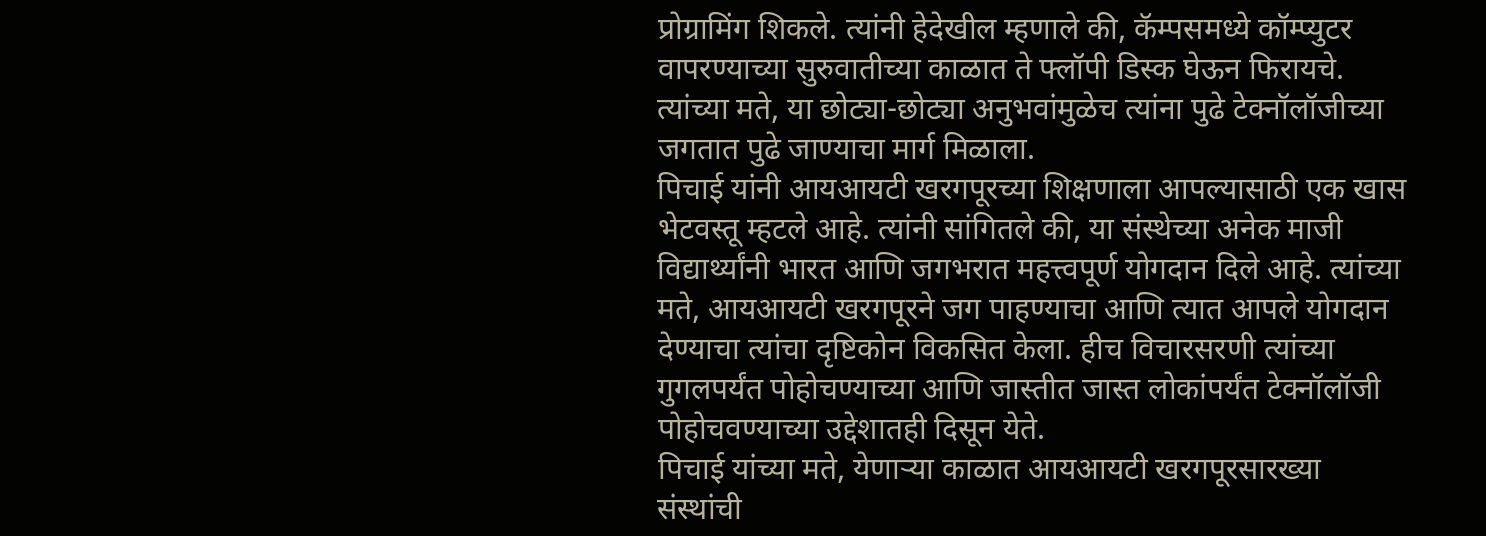प्रोग्रामिंग शिकले. त्यांनी हेदेखील म्हणाले की, कॅम्पसमध्ये कॉम्प्युटर वापरण्याच्या सुरुवातीच्या काळात ते फ्लॉपी डिस्क घेऊन फिरायचे. त्यांच्या मते, या छोट्या-छोट्या अनुभवांमुळेच त्यांना पुढे टेक्नॉलॉजीच्या जगतात पुढे जाण्याचा मार्ग मिळाला.
पिचाई यांनी आयआयटी खरगपूरच्या शिक्षणाला आपल्यासाठी एक खास भेटवस्तू म्हटले आहे. त्यांनी सांगितले की, या संस्थेच्या अनेक माजी विद्यार्थ्यांनी भारत आणि जगभरात महत्त्वपूर्ण योगदान दिले आहे. त्यांच्या मते, आयआयटी खरगपूरने जग पाहण्याचा आणि त्यात आपले योगदान देण्याचा त्यांचा दृष्टिकोन विकसित केला. हीच विचारसरणी त्यांच्या गुगलपर्यंत पोहोचण्याच्या आणि जास्तीत जास्त लोकांपर्यंत टेक्नॉलॉजी पोहोचवण्याच्या उद्देशातही दिसून येते.
पिचाई यांच्या मते, येणाऱ्या काळात आयआयटी खरगपूरसारख्या संस्थांची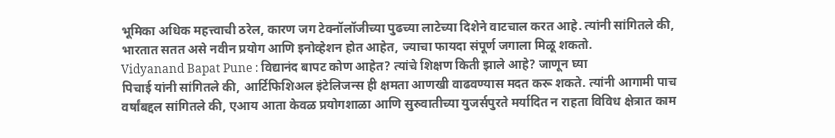भूमिका अधिक महत्त्वाची ठरेल, कारण जग टेक्नॉलॉजीच्या पुढच्या लाटेच्या दिशेने वाटचाल करत आहे. त्यांनी सांगितले की, भारतात सतत असे नवीन प्रयोग आणि इनोव्हेशन होत आहेत, ज्याचा फायदा संपूर्ण जगाला मिळू शकतो.
Vidyanand Bapat Pune : विद्यानंद बापट कोण आहेत? त्यांचे शिक्षण किती झाले आहे? जाणून घ्या
पिचाई यांनी सांगितले की, आर्टिफिशिअल इंटेलिजन्स ही क्षमता आणखी वाढवण्यास मदत करू शकते. त्यांनी आगामी पाच वर्षांबद्दल सांगितले की, एआय आता केवळ प्रयोगशाळा आणि सुरुवातीच्या युजर्सपुरते मर्यादित न राहता विविध क्षेत्रात काम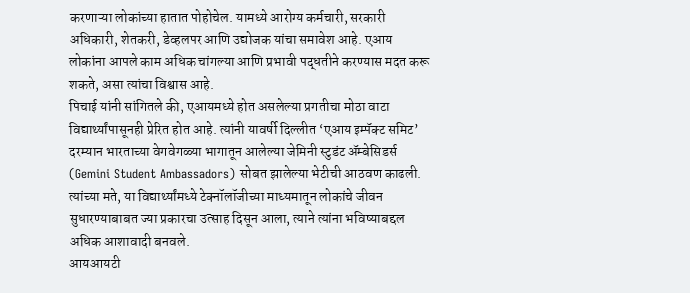करणाऱ्या लोकांच्या हातात पोहोचेल. यामध्ये आरोग्य कर्मचारी, सरकारी अधिकारी, शेतकरी, डेव्हलपर आणि उद्योजक यांचा समावेश आहे. एआय लोकांना आपले काम अधिक चांगल्या आणि प्रभावी पद्धतीने करण्यास मदत करू शकते, असा त्यांचा विश्वास आहे.
पिचाई यांनी सांगितले की, एआयमध्ये होत असलेल्या प्रगतीचा मोठा वाटा विद्यार्थ्यांपासूनही प्रेरित होत आहे. त्यांनी यावर्षी दिल्लीत ‘एआय इम्पॅक्ट समिट’ दरम्यान भारताच्या वेगवेगळ्या भागातून आलेल्या जेमिनी स्टुडंट ॲम्बेसिडर्स (Gemini Student Ambassadors) सोबत झालेल्या भेटीची आठवण काढली. त्यांच्या मते, या विद्यार्थ्यांमध्ये टेक्नॉलॉजीच्या माध्यमातून लोकांचे जीवन सुधारण्याबाबत ज्या प्रकारचा उत्साह दिसून आला, त्याने त्यांना भविष्याबद्दल अधिक आशावादी बनवले.
आयआयटी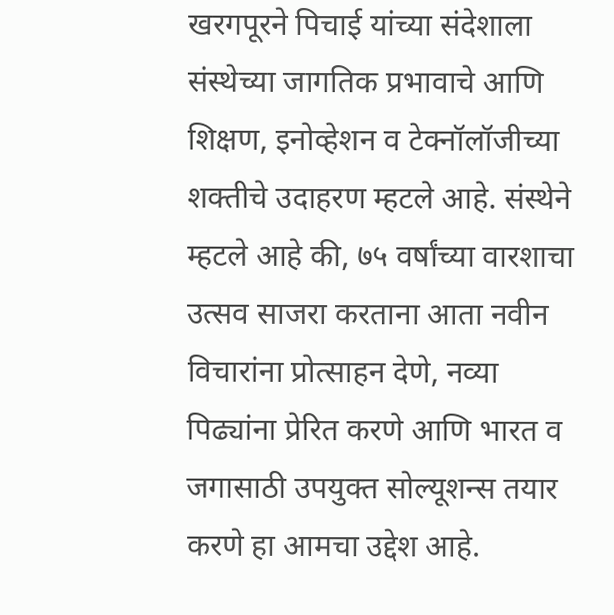खरगपूरने पिचाई यांच्या संदेशाला संस्थेच्या जागतिक प्रभावाचे आणि शिक्षण, इनोव्हेशन व टेक्नॉलॉजीच्या शक्तीचे उदाहरण म्हटले आहे. संस्थेने म्हटले आहे की, ७५ वर्षांच्या वारशाचा उत्सव साजरा करताना आता नवीन विचारांना प्रोत्साहन देणे, नव्या पिढ्यांना प्रेरित करणे आणि भारत व जगासाठी उपयुक्त सोल्यूशन्स तयार करणे हा आमचा उद्देश आहे.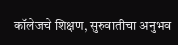कॉलेजचे शिक्षण, सुरुवातीचा अनुभव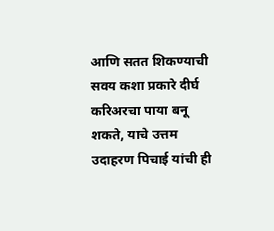आणि सतत शिकण्याची सवय कशा प्रकारे दीर्घ करिअरचा पाया बनू शकते, याचे उत्तम उदाहरण पिचाई यांची ही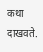कथा दाखवते.